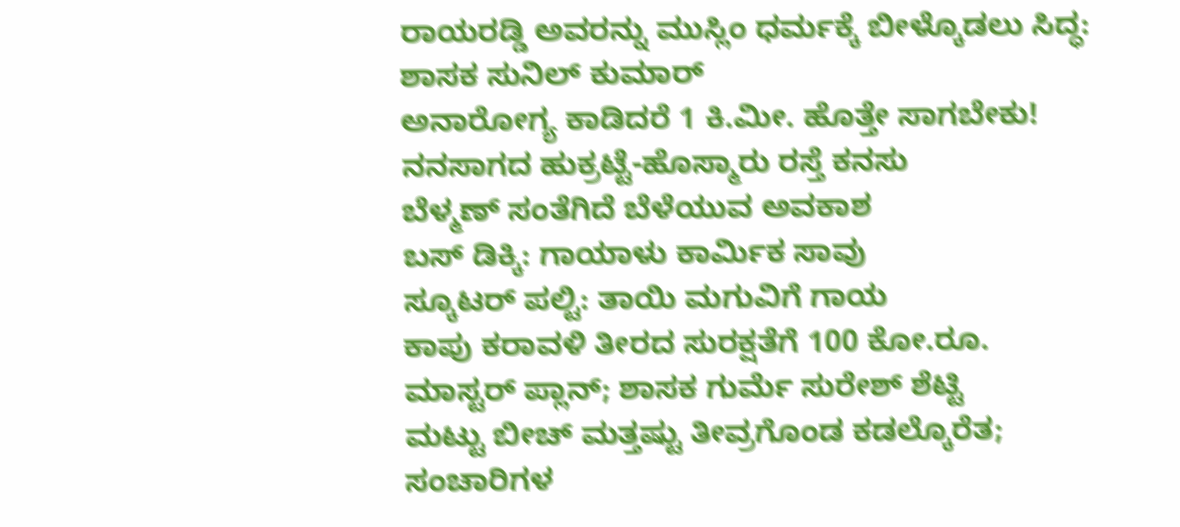ರಾಯರಡ್ಡಿ ಅವರನ್ನು ಮುಸ್ಲಿಂ ಧರ್ಮಕ್ಕೆ ಬೀಳ್ಕೊಡಲು ಸಿದ್ಧ: ಶಾಸಕ ಸುನಿಲ್ ಕುಮಾರ್
ಅನಾರೋಗ್ಯ ಕಾಡಿದರೆ 1 ಕಿ.ಮೀ. ಹೊತ್ತೇ ಸಾಗಬೇಕು!
ನನಸಾಗದ ಹುಕ್ರಟ್ಟೆ-ಹೊಸ್ಮಾರು ರಸ್ತೆ ಕನಸು
ಬೆಳ್ಮಣ್ ಸಂತೆಗಿದೆ ಬೆಳೆಯುವ ಅವಕಾಶ
ಬಸ್ ಡಿಕ್ಕಿ: ಗಾಯಾಳು ಕಾರ್ಮಿಕ ಸಾವು
ಸ್ಕೂಟರ್ ಪಲ್ಟಿ: ತಾಯಿ ಮಗುವಿಗೆ ಗಾಯ
ಕಾಪು ಕರಾವಳಿ ತೀರದ ಸುರಕ್ಷತೆಗೆ 100 ಕೋ.ರೂ. ಮಾಸ್ಟರ್ ಪ್ಲಾನ್; ಶಾಸಕ ಗುರ್ಮೆ ಸುರೇಶ್ ಶೆಟ್ಟಿ
ಮಟ್ಟು ಬೀಚ್ ಮತ್ತಷ್ಟು ತೀವ್ರಗೊಂಡ ಕಡಲ್ಕೊರೆತ; ಸಂಚಾರಿಗಳ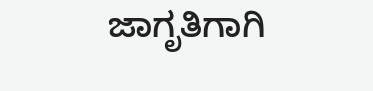ಜಾಗೃತಿಗಾಗಿ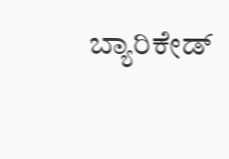ಬ್ಯಾರಿಕೇಡ್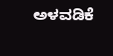ಅಳವಡಿಕೆ